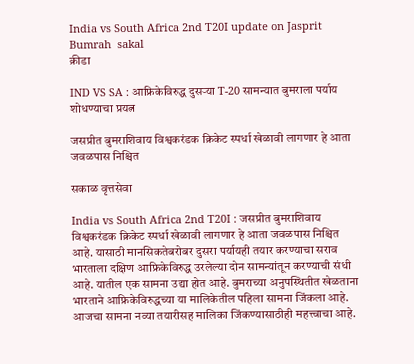India vs South Africa 2nd T20I update on Jasprit Bumrah  sakal
क्रीडा

IND VS SA : आफ्रिकेविरुद्ध दुसऱ्या T-20 सामन्यात बुमराला पर्याय शोधण्याचा प्रयत्न

जसप्रीत बुमराशिवाय विश्वकरंडक क्रिकेट स्पर्धा खेळावी लागणार हे आता जवळपास निश्चित

सकाळ वृत्तसेवा

India vs South Africa 2nd T20I : जसप्रीत बुमराशिवाय विश्वकरंडक क्रिकेट स्पर्धा खेळावी लागणार हे आता जवळपास निश्चित आहे. यासाठी मानसिकतेबरोबर दुसरा पर्यायही तयार करण्याचा सराव भारताला दक्षिण आफ्रिकेविरुद्ध उरलेल्या दोन सामन्यांतून करण्याची संधी आहे. यातील एक सामना उद्या होत आहे. बुमराच्या अनुपस्थितीत खेळताना भारताने आफ्रिकेविरुद्धच्या या मालिकेतील पहिला सामना जिंकला आहे. आजचा सामना नव्या तयारीसह मालिका जिंकण्यासाठीही महत्त्वाचा आहे.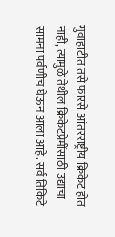गुवाहाटीत तसे फारसे आंतरराष्ट्रीय क्रिकेट होत नाही, त्यामुळे तेथील क्रिकेटप्रेमींसाठी उद्याचा सामना पर्वणीच घेऊन आला आहे. सर्व तिकिटे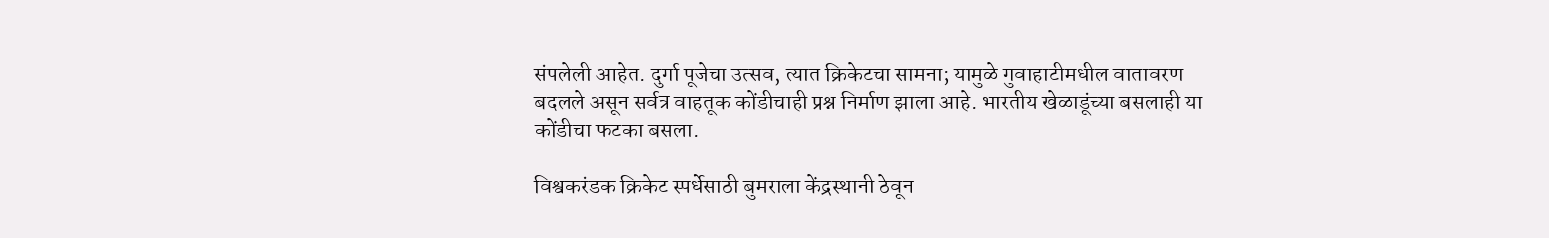संपलेली आहेत. दुर्गा पूजेचा उत्सव, त्यात क्रिकेटचा सामना; यामुळे गुवाहाटीमधील वातावरण बदलले असून सर्वत्र वाहतूक कोंडीचाही प्रश्न निर्माण झाला आहे. भारतीय खेळाडूंच्या बसलाही या कोंडीचा फटका बसला.

विश्वकरंडक क्रिकेट स्पर्धेसाठी बुमराला केंद्रस्थानी ठेवून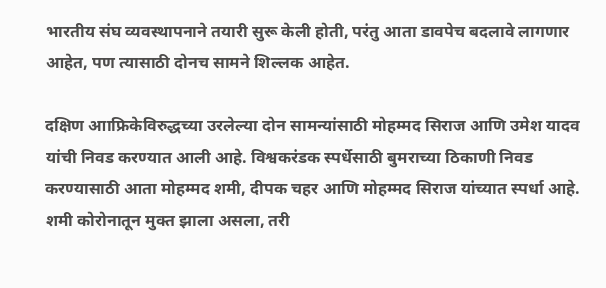भारतीय संघ व्यवस्थापनाने तयारी सुरू केली होती, परंतु आता डावपेच बदलावे लागणार आहेत, पण त्यासाठी दोनच सामने शिल्लक आहेत.

दक्षिण आाफ्रिकेविरुद्धच्या उरलेल्या दोन सामन्यांसाठी मोहम्मद सिराज आणि उमेश यादव यांची निवड करण्यात आली आहे. विश्वकरंडक स्पर्धेसाठी बुमराच्या ठिकाणी निवड करण्यासाठी आता मोहम्मद शमी, दीपक चहर आणि मोहम्मद सिराज यांच्यात स्पर्धा आहे. शमी कोरोनातून मुक्त झाला असला, तरी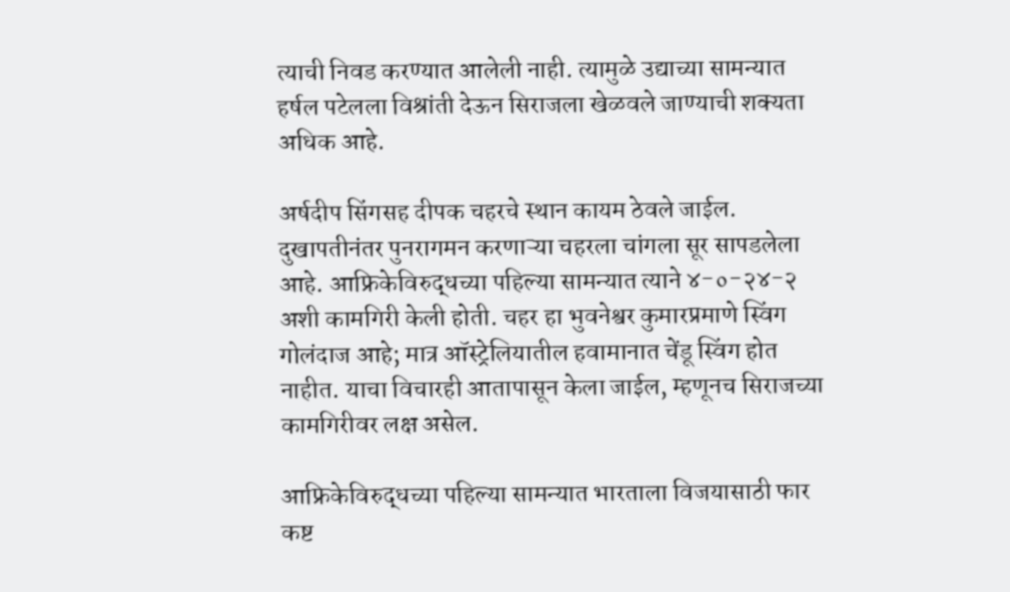त्याची निवड करण्यात आलेली नाही. त्यामुळे उद्याच्या सामन्यात हर्षल पटेलला विश्रांती देऊन सिराजला खेळवले जाण्याची शक्यता अधिक आहे.

अर्षदीप सिंगसह दीपक चहरचे स्थान कायम ठेवले जाईल. दुखापतीनंतर पुनरागमन करणाऱ्या चहरला चांगला सूर सापडलेला आहे. आफ्रिकेविरुद्धच्या पहिल्या सामन्यात त्याने ४-०-२४-२ अशी कामगिरी केली होती. चहर हा भुवनेश्वर कुमारप्रमाणे स्विंग गोलंदाज आहे; मात्र ऑस्ट्रेलियातील हवामानात चेंडू स्विंग होत नाहीत. याचा विचारही आतापासून केला जाईल, म्हणूनच सिराजच्या कामगिरीवर लक्ष असेल.

आफ्रिकेविरुद्धच्या पहिल्या सामन्यात भारताला विजयासाठी फार कष्ट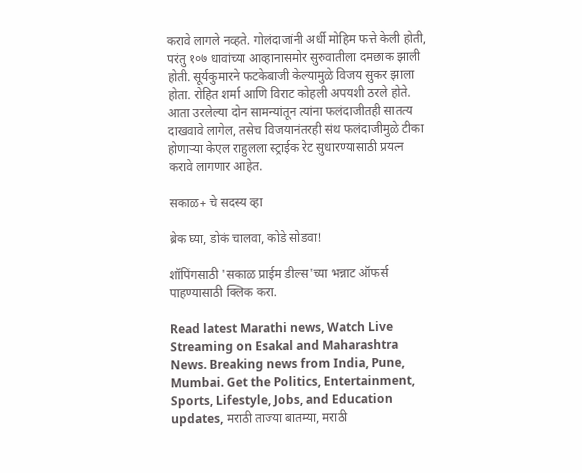करावे लागले नव्हते. गोलंदाजांनी अर्धी मोहिम फत्ते केली होती, परंतु १०७ धावांच्या आव्हानासमोर सुरुवातीला दमछाक झाली होती. सूर्यकुमारने फटकेबाजी केल्यामुळे विजय सुकर झाला होता. रोहित शर्मा आणि विराट कोहली अपयशी ठरले होते. आता उरलेल्या दोन सामन्यांतून त्यांना फलंदाजीतही सातत्य दाखवावे लागेल, तसेच विजयानंतरही संथ फलंदाजीमुळे टीका होणाऱ्या केएल राहुलला स्ट्राईक रेट सुधारण्यासाठी प्रयत्न करावे लागणार आहेत.

सकाळ+ चे सदस्य व्हा

ब्रेक घ्या, डोकं चालवा, कोडे सोडवा!

शॉपिंगसाठी 'सकाळ प्राईम डील्स'च्या भन्नाट ऑफर्स पाहण्यासाठी क्लिक करा.

Read latest Marathi news, Watch Live Streaming on Esakal and Maharashtra News. Breaking news from India, Pune, Mumbai. Get the Politics, Entertainment, Sports, Lifestyle, Jobs, and Education updates, मराठी ताज्या बातम्या, मराठी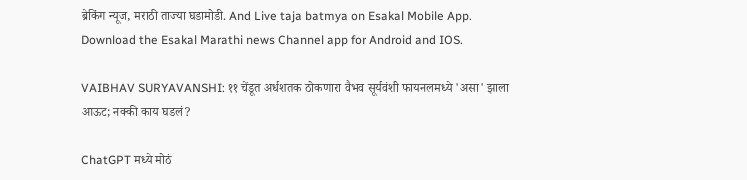ब्रेकिंग न्यूज, मराठी ताज्या घडामोडी. And Live taja batmya on Esakal Mobile App. Download the Esakal Marathi news Channel app for Android and IOS.

VAIBHAV SURYAVANSHI: ११ चेंडूत अर्धशतक ठोकणारा वैभव सूर्यवंशी फायनलमध्ये 'असा' झाला आऊट; नक्की काय घडलं?

ChatGPT मध्ये मोठं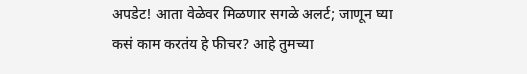अपडेट! आता वेळेवर मिळणार सगळे अलर्ट; जाणून घ्या कसं काम करतंय हे फीचर? आहे तुमच्या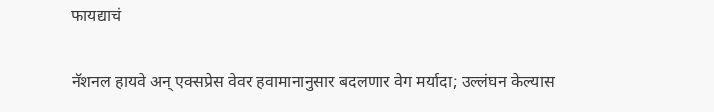फायद्याचं

नॅशनल हायवे अन् एक्सप्रेस वेवर हवामानानुसार बदलणार वेग मर्यादा; उल्लंघन केल्यास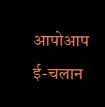आपोआप ई-चलान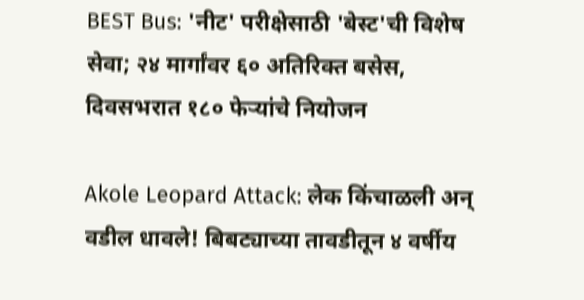BEST Bus: 'नीट' परीक्षेसाठी 'बेस्ट'ची विशेष सेवा; २४ मार्गांवर ६० अतिरिक्त बसेस, दिवसभरात १८० फेऱ्यांचे नियोजन

Akole Leopard Attack: लेक किंचाळली अन् वडील धावले! बिबट्याच्या तावडीतून ४ वर्षीय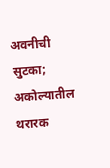अवनीची सुटका; अकोल्यातील थरारक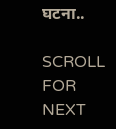घटना..

SCROLL FOR NEXT